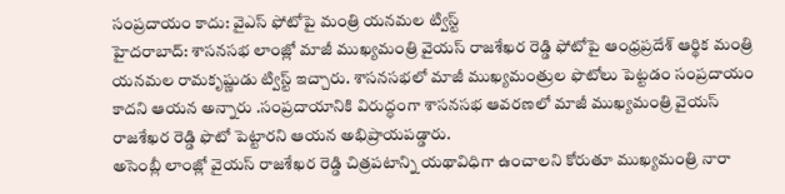సంప్రదాయం కాదు: వైఎస్ ఫోటోపై మంత్రి యనమల ట్విస్ట్
హైదరాబాద్: శాసనసభ లాంజ్లో మాజీ ముఖ్యమంత్రి వైయస్ రాజశేఖర రెడ్డి ఫోటోపై ఆంధ్రప్రదేశ్ ఆర్థిక మంత్రి యనమల రామకృష్ణుడు ట్విస్ట్ ఇచ్చారు. శాసనసభలో మాజీ ముఖ్యమంత్రుల ఫొటోలు పెట్టడం సంప్రదాయం కాదని ఆయన అన్నారు .సంప్రదాయానికి విరుద్ధంగా శాసనసభ ఆవరణలో మాజీ ముఖ్యమంత్రి వైయస్ రాజశేఖర రెడ్డి ఫొటో పెట్టారని ఆయన అభిప్రాయపడ్డారు.
అసెంబ్లీ లాంజ్లో వైయస్ రాజశేఖర రెడ్డి చిత్రపటాన్ని యథావిధిగా ఉంచాలని కోరుతూ ముఖ్యమంత్రి నారా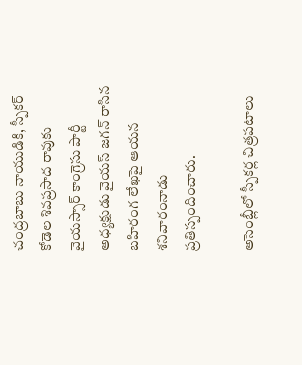చంద్రబాబు నాయుడికి, స్పీకర్ కోడెల శివప్రసాద రావుకు వైయస్సార్ కాంగ్రెసు పార్టీ అధ్యక్షుడు వైయస్ జగన్ రాసిన బహిరంగ లేఖపై ఆయన శనివారంనాడు ప్రతిస్పందించారు.

అసెంబ్లీలో స్పీకర్ల చిత్రపటాలు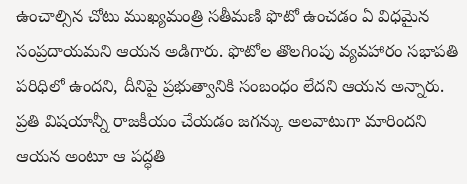ఉంచాల్సిన చోటు ముఖ్యమంత్రి సతీమణి ఫొటో ఉంచడం ఏ విధమైన సంప్రదాయమని ఆయన అడిగారు. ఫొటోల తొలగింపు వ్యవహారం సభాపతి పరిధిలో ఉందని, దీనిపై ప్రభుత్వానికి సంబంధం లేదని ఆయన అన్నారు.
ప్రతి విషయాన్నీ రాజకీయం చేయడం జగన్కు అలవాటుగా మారిందని ఆయన అంటూ ఆ పద్ధతి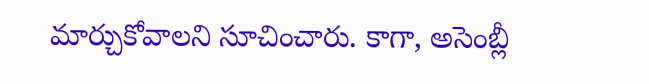మార్చుకోవాలని సూచించారు. కాగా, అసెంబ్లీ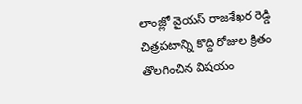లాంజ్లో వైయస్ రాజశేఖర రెడ్డి చిత్రపటాన్ని కొద్ది రోజుల క్రితం తొలగించిన విషయం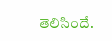తెలిసిందే.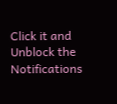Click it and Unblock the Notifications